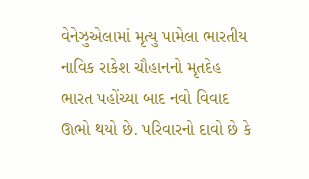વેનેઝુએલામાં મૃત્યુ પામેલા ભારતીય નાવિક રાકેશ ચૌહાનનો મૃતદેહ ભારત પહોંચ્યા બાદ નવો વિવાદ ઊભો થયો છે. પરિવારનો દાવો છે કે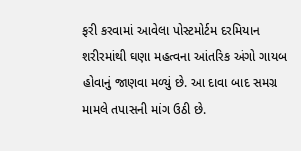ફરી કરવામાં આવેલા પોસ્ટમોર્ટમ દરમિયાન શરીરમાંથી ઘણા મહત્વના આંતરિક અંગો ગાયબ હોવાનું જાણવા મળ્યું છે. આ દાવા બાદ સમગ્ર મામલે તપાસની માંગ ઉઠી છે.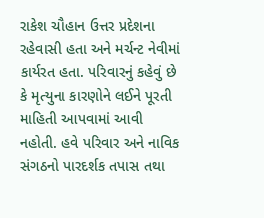રાકેશ ચૌહાન ઉત્તર પ્રદેશના રહેવાસી હતા અને મર્ચન્ટ નેવીમાં કાર્યરત હતા. પરિવારનું કહેવું છે કે મૃત્યુના કારણોને લઈને પૂરતી માહિતી આપવામાં આવી નહોતી. હવે પરિવાર અને નાવિક સંગઠનો પારદર્શક તપાસ તથા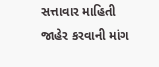સત્તાવાર માહિતી જાહેર કરવાની માંગ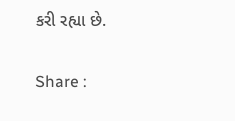કરી રહ્યા છે.

Share :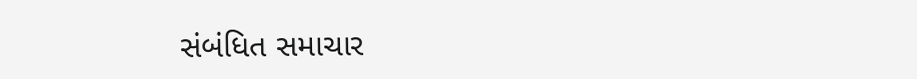સંબંધિત સમાચાર